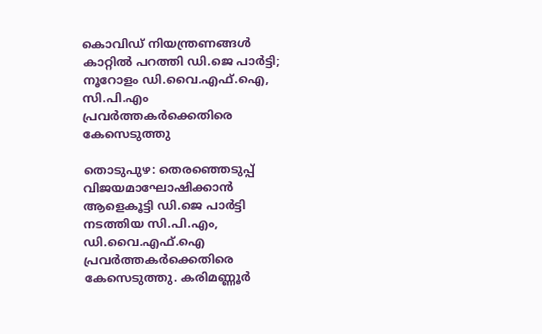കൊവിഡ് നിയന്ത്രണങ്ങള്‍ കാറ്റില്‍ പറത്തി ഡി.ജെ പാര്‍ട്ടി; നൂറോളം ഡി.വൈ.എഫ്.ഐ, സി.പി.എം പ്രവര്‍ത്തകര്‍ക്കെതിരെ കേസെടുത്തു

തൊടുപുഴ: തെരഞ്ഞെടുപ്പ് വിജയമാഘോഷിക്കാന്‍ ആളെകൂട്ടി ഡി.ജെ പാര്‍ട്ടി നടത്തിയ സി.പി.എം, ഡി.വൈ.എഫ്.ഐ പ്രവര്‍ത്തകര്‍ക്കെതിരെ കേസെടുത്തു. കരിമണ്ണൂര്‍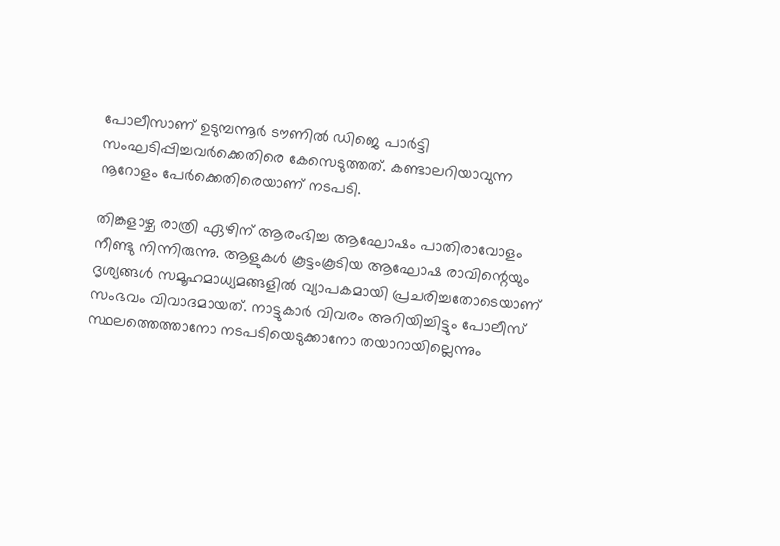പോലീസാണ് ഉടുമ്പന്നൂര്‍ ടൗണില്‍ ഡിജെ പാര്‍ട്ടി സംഘടിപ്പിച്ചവര്‍ക്കെതിരെ കേസെടുത്തത്. കണ്ടാലറിയാവുന്ന നൂറോളം പേര്‍ക്കെതിരെയാണ് നടപടി.

തിങ്കളാഴ്ച രാത്രി ഏഴിന് ആരംഭിച്ച ആഘോഷം പാതിരാവോളം നീണ്ടു നിന്നിരുന്നു. ആളുകള്‍ കൂട്ടംകൂടിയ ആഘോഷ രാവിന്റെയും ദൃശ്യങ്ങള്‍ സമൂഹമാധ്യമങ്ങളില്‍ വ്യാപകമായി പ്രചരിച്ചതോടെയാണ് സംഭവം വിവാദമായത്. നാട്ടുകാര്‍ വിവരം അറിയിച്ചിട്ടും പോലീസ് സ്ഥലത്തെത്താനോ നടപടിയെടുക്കാനോ തയാറായില്ലെന്നും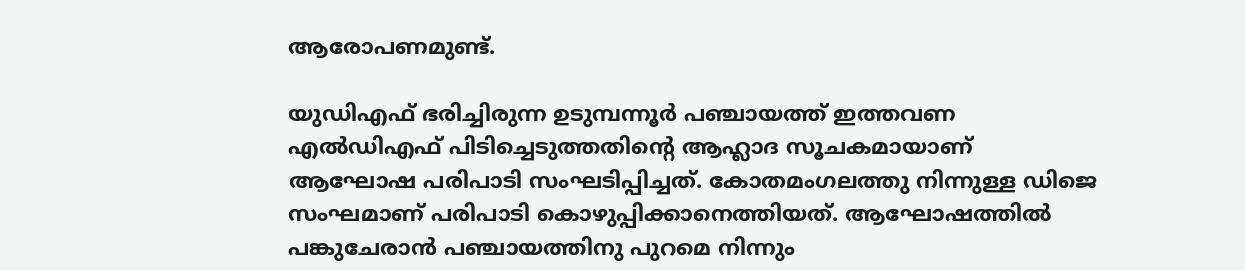ആരോപണമുണ്ട്.

യുഡിഎഫ് ഭരിച്ചിരുന്ന ഉടുമ്പന്നൂര്‍ പഞ്ചായത്ത് ഇത്തവണ എല്‍ഡിഎഫ് പിടിച്ചെടുത്തതിന്റെ ആഹ്ലാദ സൂചകമായാണ് ആഘോഷ പരിപാടി സംഘടിപ്പിച്ചത്. കോതമംഗലത്തു നിന്നുള്ള ഡിജെ സംഘമാണ് പരിപാടി കൊഴുപ്പിക്കാനെത്തിയത്. ആഘോഷത്തില്‍ പങ്കുചേരാന്‍ പഞ്ചായത്തിനു പുറമെ നിന്നും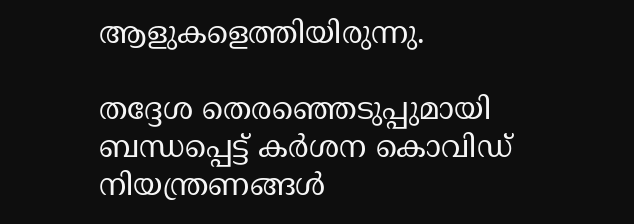ആളുകളെത്തിയിരുന്നു.

തദ്ദേശ തെരഞ്ഞെടുപ്പുമായി ബന്ധപ്പെട്ട് കര്‍ശന കൊവിഡ് നിയന്ത്രണങ്ങള്‍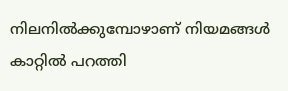നിലനില്‍ക്കുമ്പോഴാണ് നിയമങ്ങള്‍ കാറ്റില്‍ പറത്തി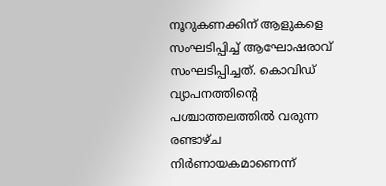നൂറുകണക്കിന് ആളുകളെ സംഘടിപ്പിച്ച് ആഘോഷരാവ് സംഘടിപ്പിച്ചത്. കൊവിഡ് വ്യാപനത്തിന്റെ പശ്ചാത്തലത്തില്‍ വരുന്ന രണ്ടാഴ്ച നിര്‍ണായകമാണെന്ന്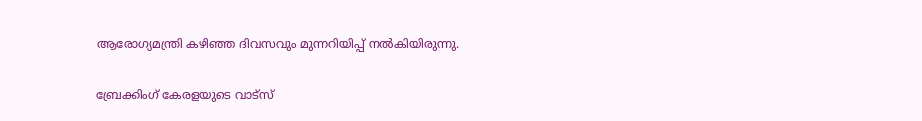ആരോഗ്യമന്ത്രി കഴിഞ്ഞ ദിവസവും മുന്നറിയിപ്പ് നല്‍കിയിരുന്നു.

ബ്രേക്കിംഗ് കേരളയുടെ വാട്സ്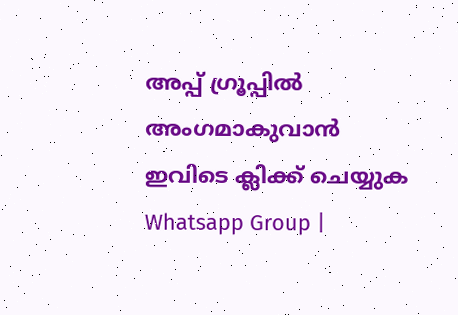അപ്പ് ഗ്രൂപ്പിൽ അംഗമാകുവാൻ ഇവിടെ ക്ലിക്ക് ചെയ്യുക Whatsapp Group |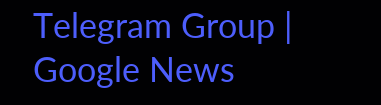Telegram Group | Google News